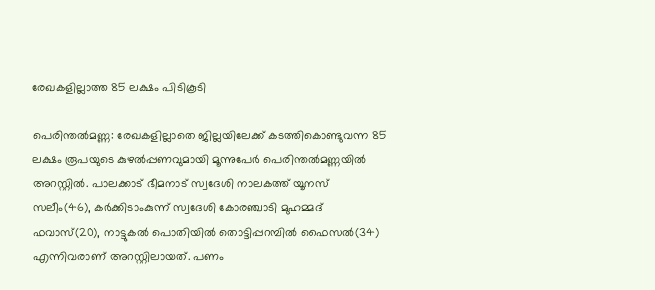രേഖകളില്ലാത്ത 85 ലക്ഷം പിടികൂടി

പെരിന്തല്‍മണ്ണ: രേഖകളില്ലാതെ ജില്ലയിലേക്ക് കടത്തികൊണ്ടുവന്ന 85 ലക്ഷം രൂപയുടെ കുഴല്‍പ്പണവുമായി മൂന്നുപേര്‍ പെരിന്തല്‍മണ്ണയില്‍ അറസ്റ്റില്‍. പാലക്കാട് ഭീമനാട് സ്വദേശി നാലകത്ത് യൂനസ് സലീം(46), കര്‍ക്കിടാംകുന്ന് സ്വദേശി കോരഞ്ചാടി മുഹമ്മദ് ഫവാസ്(20), നാട്ടുകല്‍ പൊതിയില്‍ തൊട്ടിപ്പറമ്പില്‍ ഫൈസല്‍(34) എന്നിവരാണ് അറസ്റ്റിലായത്. പണം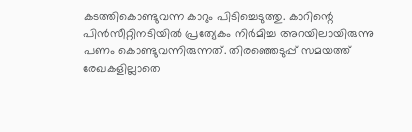കടത്തികൊണ്ടുവന്ന കാറും പിടിച്ചെടുത്തു. കാറിന്റെ പിന്‍സീറ്റിനടിയില്‍ പ്രത്യേകം നിര്‍മിച്ച അറയിലായിരുന്നു പണം കൊണ്ടുവന്നിരുന്നത്. തിരഞ്ഞെടുപ്പ് സമയത്ത് രേഖകളില്ലാതെ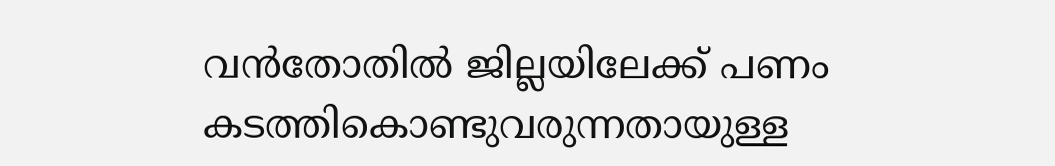വന്‍തോതില്‍ ജില്ലയിലേക്ക് പണം കടത്തികൊണ്ടുവരുന്നതായുള്ള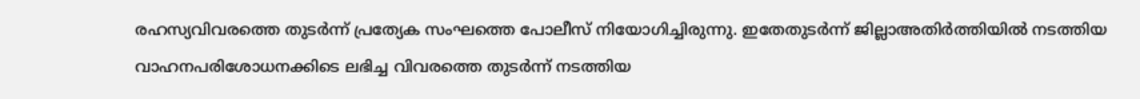രഹസ്യവിവരത്തെ തുടര്‍ന്ന് പ്രത്യേക സംഘത്തെ പോലീസ് നിയോഗിച്ചിരുന്നു. ഇതേതുടര്‍ന്ന് ജില്ലാഅതിര്‍ത്തിയില്‍ നടത്തിയ വാഹനപരിശോധനക്കിടെ ലഭിച്ച വിവരത്തെ തുടര്‍ന്ന് നടത്തിയ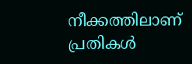നീക്കത്തിലാണ് പ്രതികള്‍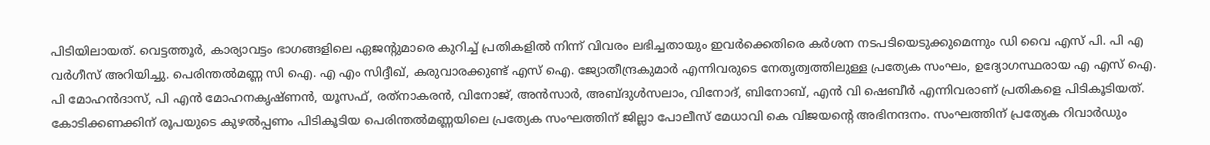പിടിയിലായത്. വെട്ടത്തൂര്‍, കാര്യാവട്ടം ഭാഗങ്ങളിലെ ഏജന്റുമാരെ കുറിച്ച് പ്രതികളില്‍ നിന്ന് വിവരം ലഭിച്ചതായും ഇവര്‍ക്കെതിരെ കര്‍ശന നടപടിയെടുക്കുമെന്നും ഡി വൈ എസ് പി. പി എ വര്‍ഗീസ് അറിയിച്ചു. പെരിന്തല്‍മണ്ണ സി ഐ. എ എം സിദ്ദീഖ്, കരുവാരക്കുണ്ട് എസ് ഐ. ജ്യോതീന്ദ്രകുമാര്‍ എന്നിവരുടെ നേതൃത്വത്തിലുള്ള പ്രത്യേക സംഘം, ഉദ്യോഗസ്ഥരായ എ എസ് ഐ. പി മോഹന്‍ദാസ്, പി എന്‍ മോഹനകൃഷ്ണന്‍, യൂസഫ്, രത്‌നാകരന്‍, വിനോജ്, അന്‍സാര്‍, അബ്ദുള്‍സലാം, വിനോദ്, ബിനോബ്, എന്‍ വി ഷെബീര്‍ എന്നിവരാണ് പ്രതികളെ പിടികൂടിയത്. കോടിക്കണക്കിന് രൂപയുടെ കുഴല്‍പ്പണം പിടികൂടിയ പെരിന്തല്‍മണ്ണയിലെ പ്രത്യേക സംഘത്തിന് ജില്ലാ പോലീസ് മേധാവി കെ വിജയന്റെ അഭിനന്ദനം. സംഘത്തിന് പ്രത്യേക റിവാര്‍ഡും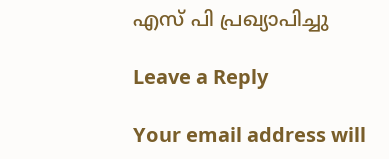എസ് പി പ്രഖ്യാപിച്ചു

Leave a Reply

Your email address will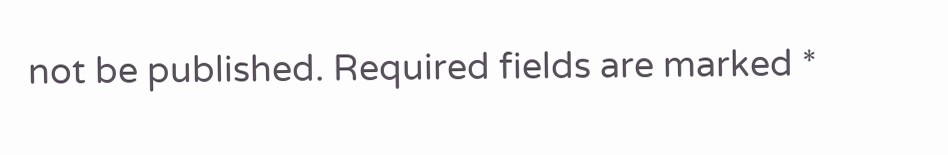not be published. Required fields are marked *